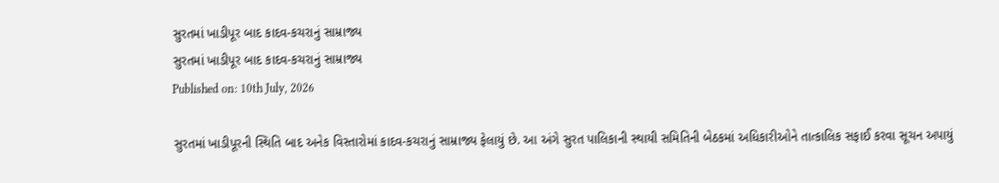સુરતમાં ખાડીપૂર બાદ કાદવ-કચરાનું સામ્રાજ્ય
સુરતમાં ખાડીપૂર બાદ કાદવ-કચરાનું સામ્રાજ્ય
Published on: 10th July, 2026

સુરતમાં ખાડીપૂરની સ્થિતિ બાદ અનેક વિસ્તારોમાં કાદવ-કચરાનું સામ્રાજ્ય ફેલાયું છે. આ અંગે સુરત પાલિકાની સ્થાયી સમિતિની બેઠકમાં અધિકારીઓને તાત્કાલિક સફાઈ કરવા સૂચન અપાયું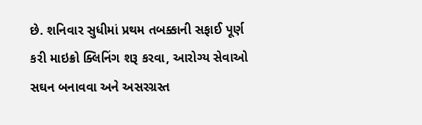છે. શનિવાર સુધીમાં પ્રથમ તબક્કાની સફાઈ પૂર્ણ કરી માઇક્રો ક્લિનિંગ શરૂ કરવા, આરોગ્ય સેવાઓ સઘન બનાવવા અને અસરગ્રસ્ત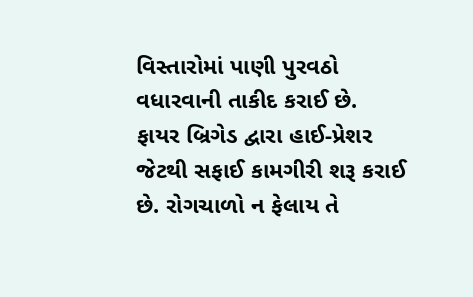વિસ્તારોમાં પાણી પુરવઠો વધારવાની તાકીદ કરાઈ છે. ફાયર બ્રિગેડ દ્વારા હાઈ-પ્રેશર જેટથી સફાઈ કામગીરી શરૂ કરાઈ છે. રોગચાળો ન ફેલાય તે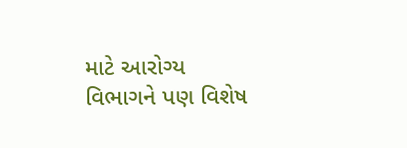માટે આરોગ્ય વિભાગને પણ વિશેષ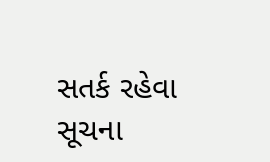સતર્ક રહેવા સૂચના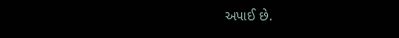અપાઈ છે.